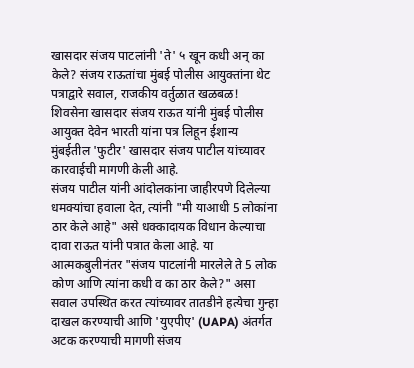खासदार संजय पाटलांनी 'ते' ५ खून कधी अन् का केले? संजय राऊतांचा मुंबई पोलीस आयुक्तांना थेट पत्राद्वारे सवाल, राजकीय वर्तुळात खळबळ!
शिवसेना खासदार संजय राऊत यांनी मुंबई पोलीस आयुक्त देवेन भारती यांना पत्र लिहून ईशान्य मुंबईतील 'फुटीर' खासदार संजय पाटील यांच्यावर कारवाईची मागणी केली आहे.
संजय पाटील यांनी आंदोलकांना जाहीरपणे दिलेल्या धमक्यांचा हवाला देत, त्यांनी "मी याआधी 5 लोकांना ठार केले आहे" असे धक्कादायक विधान केल्याचा दावा राऊत यांनी पत्रात केला आहे. या आत्मकबुलीनंतर "संजय पाटलांनी मारलेले ते 5 लोक कोण आणि त्यांना कधी व का ठार केले?" असा सवाल उपस्थित करत त्यांच्यावर तातडीने हत्येचा गुन्हा दाखल करण्याची आणि 'युएपीए' (UAPA) अंतर्गत अटक करण्याची मागणी संजय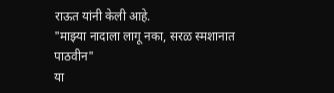राऊत यांनी केली आहे.
"माझ्या नादाला लागू नका, सरळ स्मशानात पाठवीन"
या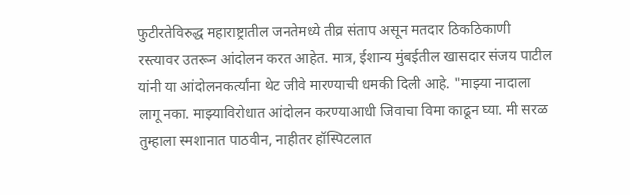फुटीरतेविरुद्ध महाराष्ट्रातील जनतेमध्ये तीव्र संताप असून मतदार ठिकठिकाणी रस्त्यावर उतरून आंदोलन करत आहेत. मात्र, ईशान्य मुंबईतील खासदार संजय पाटील यांनी या आंदोलनकर्त्यांना थेट जीवे मारण्याची धमकी दिली आहे. "माझ्या नादाला लागू नका. माझ्याविरोधात आंदोलन करण्याआधी जिवाचा विमा काढून घ्या. मी सरळ तुम्हाला स्मशानात पाठवीन, नाहीतर हॉस्पिटलात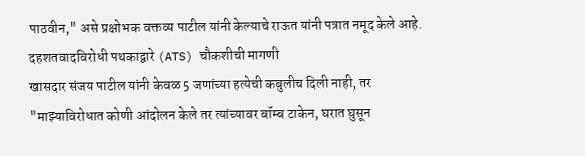पाठवीन," असे प्रक्षोभक वक्तव्य पाटील यांनी केल्याचे राऊत यांनी पत्रात नमूद केले आहे.
दहशतवादविरोधी पथकाद्वारे (ATS) चौकशीची मागणी
खासदार संजय पाटील यांनी केवळ 5 जणांच्या हत्येची कबुलीच दिली नाही, तर "माझ्याविरोधात कोणी आंदोलन केले तर त्यांच्यावर बॉम्ब टाकेन, घरात घुसून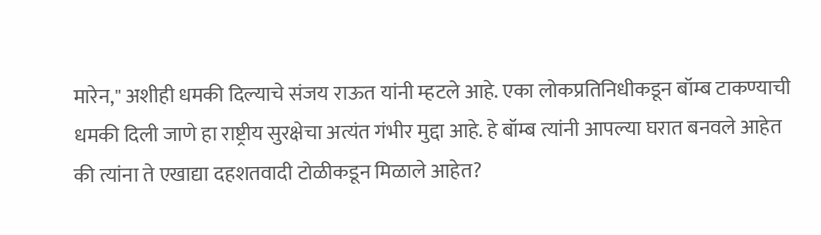मारेन," अशीही धमकी दिल्याचे संजय राऊत यांनी म्हटले आहे. एका लोकप्रतिनिधीकडून बॉम्ब टाकण्याची धमकी दिली जाणे हा राष्ट्रीय सुरक्षेचा अत्यंत गंभीर मुद्दा आहे. हे बॉम्ब त्यांनी आपल्या घरात बनवले आहेत की त्यांना ते एखाद्या दहशतवादी टोळीकडून मिळाले आहेत?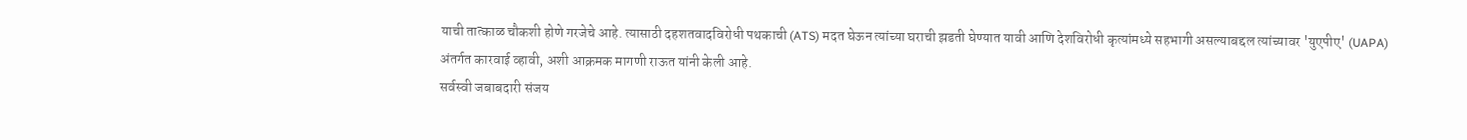याची तात्काळ चौकशी होणे गरजेचे आहे. त्यासाठी दहशतवादविरोधी पथकाची (ATS) मदत घेऊन त्यांच्या घराची झडती घेण्यात यावी आणि देशविरोधी कृत्यांमध्ये सहभागी असल्याबद्दल त्यांच्यावर 'युएपीए' (UAPA) अंतर्गत कारवाई व्हावी, अशी आक्रमक मागणी राऊत यांनी केली आहे.
सर्वस्वी जबाबदारी संजय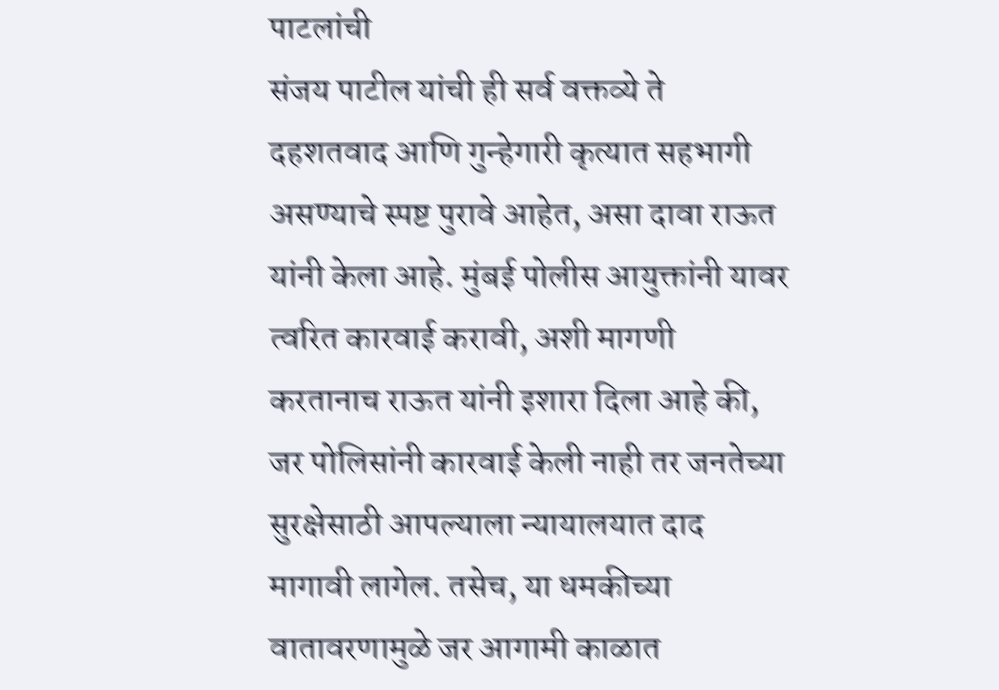पाटलांची
संजय पाटील यांची ही सर्व वक्तव्ये ते दहशतवाद आणि गुन्हेगारी कृत्यात सहभागी असण्याचे स्पष्ट पुरावे आहेत, असा दावा राऊत यांनी केला आहे. मुंबई पोलीस आयुक्तांनी यावर त्वरित कारवाई करावी, अशी मागणी करतानाच राऊत यांनी इशारा दिला आहे की, जर पोलिसांनी कारवाई केली नाही तर जनतेच्या सुरक्षेसाठी आपल्याला न्यायालयात दाद मागावी लागेल. तसेच, या धमकीच्या वातावरणामुळे जर आगामी काळात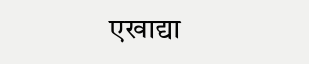एखाद्या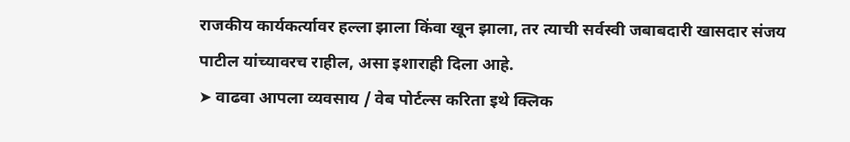राजकीय कार्यकर्त्यावर हल्ला झाला किंवा खून झाला, तर त्याची सर्वस्वी जबाबदारी खासदार संजय पाटील यांच्यावरच राहील, असा इशाराही दिला आहे.
➤ वाढवा आपला व्यवसाय / वेब पोर्टल्स करिता इथे क्लिक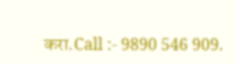करा.Call :- 9890 546 909.